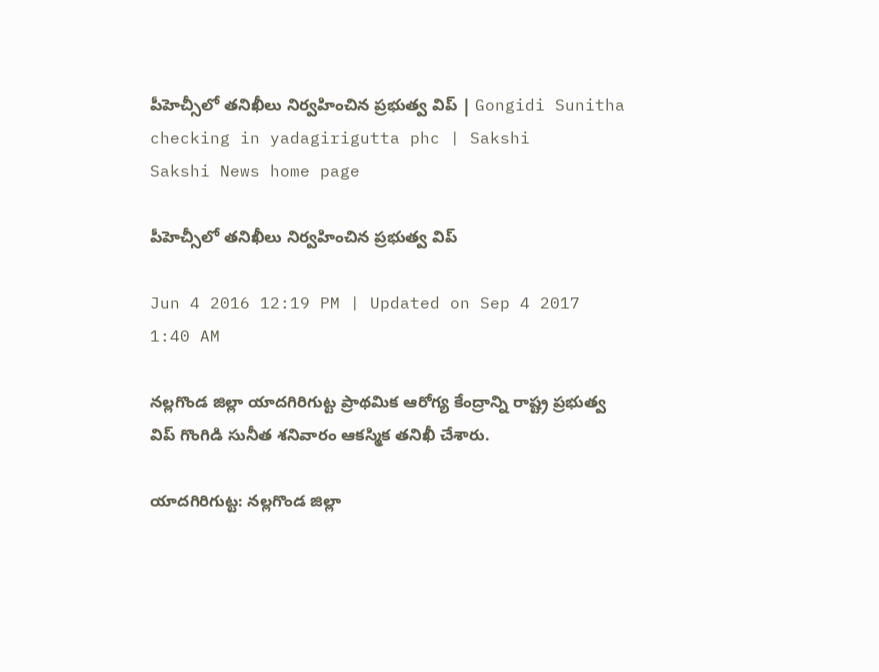పీహెచ్సీలో తనిఖీలు నిర్వహించిన ప్రభుత్వ విప్ | Gongidi Sunitha checking in yadagirigutta phc | Sakshi
Sakshi News home page

పీహెచ్సీలో తనిఖీలు నిర్వహించిన ప్రభుత్వ విప్

Jun 4 2016 12:19 PM | Updated on Sep 4 2017 1:40 AM

నల్లగొండ జిల్లా యాదగిరిగుట్ట ప్రాథమిక ఆరోగ్య కేంద్రాన్ని రాష్ట్ర ప్రభుత్వ విప్ గొంగిడి సునీత శనివారం ఆకస్మిక తనిఖీ చేశారు.

యాదగిరిగుట్ట: నల్లగొండ జిల్లా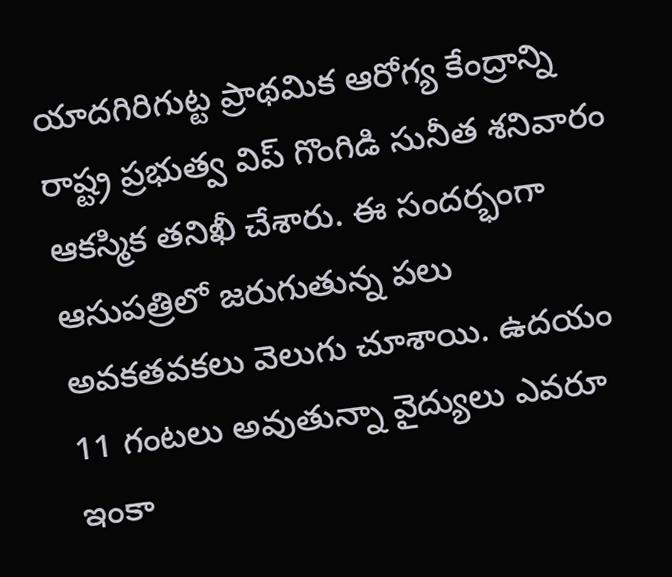యాదగిరిగుట్ట ప్రాథమిక ఆరోగ్య కేంద్రాన్ని రాష్ట్ర ప్రభుత్వ విప్ గొంగిడి సునీత శనివారం ఆకస్మిక తనిఖీ చేశారు. ఈ సందర్భంగా ఆసుపత్రిలో జరుగుతున్న పలు అవకతవకలు వెలుగు చూశాయి. ఉదయం 11 గంటలు అవుతున్నా వైద్యులు ఎవరూ ఇంకా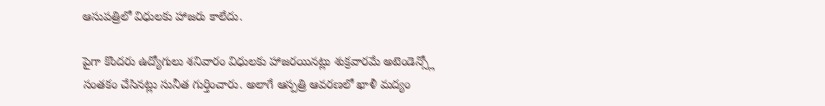ఆసుపత్రిలో విధులకు హాజరు కాలేదు.

పైగా కొందరు ఉద్యోగులు శనివారం విధులకు హాజరయినట్లు శుక్రవారమే అటెండెన్స్లో సంతకం చేసినట్లు సునీత గుర్తించారు. అలాగే ఆస్పత్రి ఆవరణలో ఖాళీ మద్యం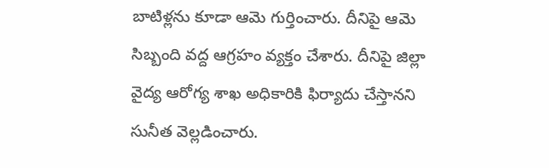బాటిళ్లను కూడా ఆమె గుర్తించారు. దీనిపై ఆమె సిబ్బంది వద్ద ఆగ్రహం వ్యక్తం చేశారు. దీనిపై జిల్లా వైద్య ఆరోగ్య శాఖ అధికారికి ఫిర్యాదు చేస్తానని సునీత వెల్లడించారు.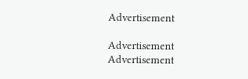Advertisement

Advertisement
Advertisement